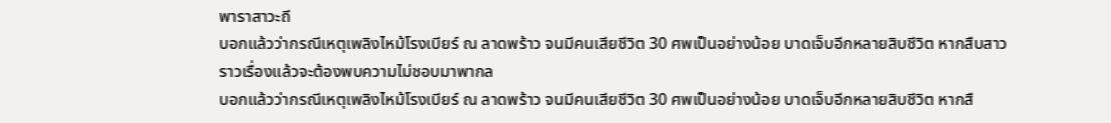พาราสาวะถี
บอกแล้วว่ากรณีเหตุเพลิงไหม้โรงเบียร์ ณ ลาดพร้าว จนมีคนเสียชีวิต 30 ศพเป็นอย่างน้อย บาดเจ็บอีกหลายสิบชีวิต หากสืบสาวราวเรื่องแล้วจะต้องพบความไม่ชอบมาพากล
บอกแล้วว่ากรณีเหตุเพลิงไหม้โรงเบียร์ ณ ลาดพร้าว จนมีคนเสียชีวิต 30 ศพเป็นอย่างน้อย บาดเจ็บอีกหลายสิบชีวิต หากสื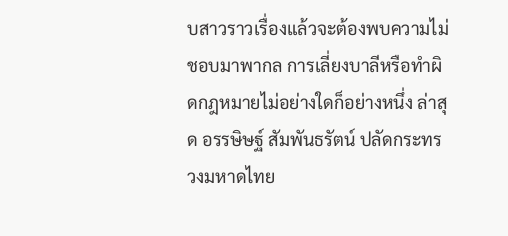บสาวราวเรื่องแล้วจะต้องพบความไม่ชอบมาพากล การเลี่ยงบาลีหรือทำผิดกฎหมายไม่อย่างใดก็อย่างหนึ่ง ล่าสุด อรรษิษฐ์ สัมพันธรัตน์ ปลัดกระทรวงมหาดไทย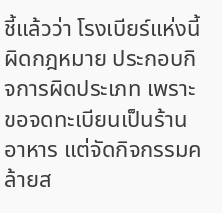ชี้แล้วว่า โรงเบียร์แห่งนี้ผิดกฎหมาย ประกอบกิจการผิดประเภท เพราะขอจดทะเบียนเป็นร้านอาหาร แต่จัดกิจกรรมคล้ายส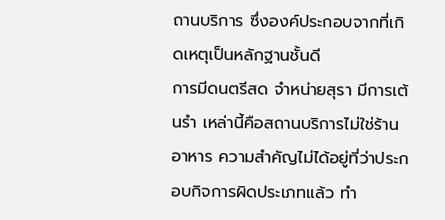ถานบริการ ซึ่งองค์ประกอบจากที่เกิดเหตุเป็นหลักฐานชั้นดี
การมีดนตรีสด จำหน่ายสุรา มีการเต้นรำ เหล่านี้คือสถานบริการไม่ใช่ร้านอาหาร ความสำคัญไม่ได้อยู่ที่ว่าประกอบกิจการผิดประเภทแล้ว ทำ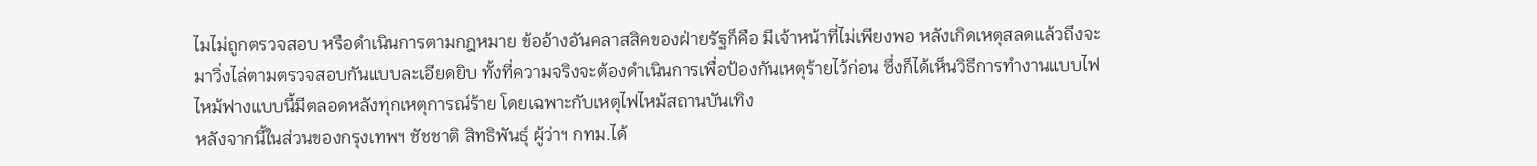ไมไม่ถูกตรวจสอบ หรือดำเนินการตามกฎหมาย ข้ออ้างอันคลาสสิคของฝ่ายรัฐก็คือ มีเจ้าหน้าที่ไม่เพียงพอ หลังเกิดเหตุสลดแล้วถึงจะมาวิ่งไล่ตามตรวจสอบกันแบบละเอียดยิบ ทั้งที่ความจริงจะต้องดำเนินการเพื่อป้องกันเหตุร้ายไว้ก่อน ซึ่งก็ได้เห็นวิธีการทำงานแบบไฟไหม้ฟางแบบนี้มีตลอดหลังทุกเหตุการณ์ร้าย โดยเฉพาะกับเหตุไฟไหม้สถานบันเทิง
หลังจากนี้ในส่วนของกรุงเทพฯ ชัชชาติ สิทธิพันธุ์ ผู้ว่าฯ กทม.ได้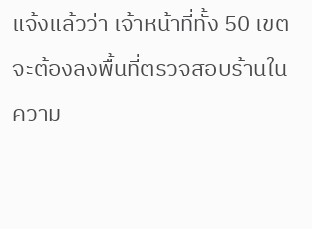แจ้งแล้วว่า เจ้าหน้าที่ทั้ง 50 เขตจะต้องลงพื้นที่ตรวจสอบร้านในความ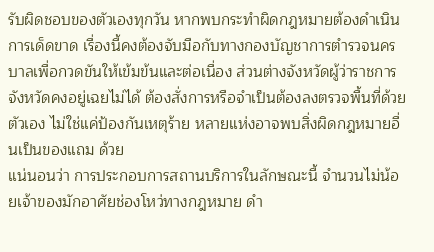รับผิดชอบของตัวเองทุกวัน หากพบกระทำผิดกฎหมายต้องดำเนินการเด็ดขาด เรื่องนี้คงต้องจับมือกับทางกองบัญชาการตำรวจนครบาลเพื่อกวดขันให้เข้มข้นและต่อเนื่อง ส่วนต่างจังหวัดผู้ว่าราชการจังหวัดคงอยู่เฉยไม่ได้ ต้องสั่งการหรือจำเป็นต้องลงตรวจพื้นที่ด้วยตัวเอง ไม่ใช่แค่ป้องกันเหตุร้าย หลายแห่งอาจพบสิ่งผิดกฎหมายอื่นเป็นของแถม ด้วย
แน่นอนว่า การประกอบการสถานบริการในลักษณะนี้ จำนวนไม่น้อยเจ้าของมักอาศัยช่องโหว่ทางกฎหมาย ดำ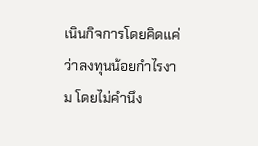เนินกิจการโดยคิดแค่ว่าลงทุนน้อยกำไรงาม โดยไม่คำนึง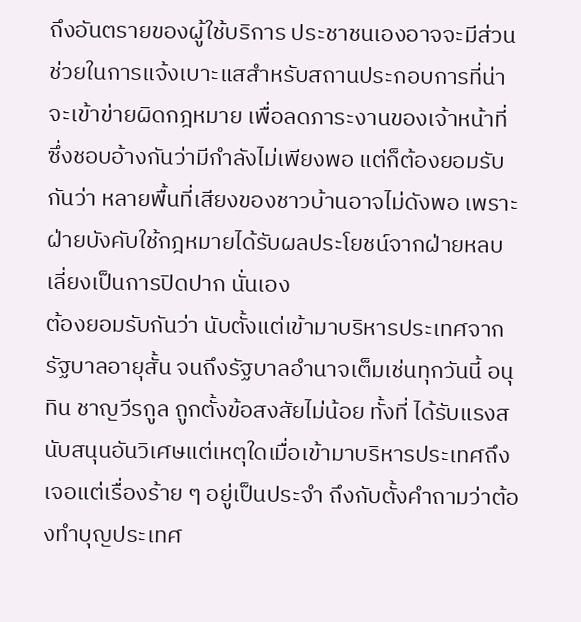ถึงอันตรายของผู้ใช้บริการ ประชาชนเองอาจจะมีส่วนช่วยในการแจ้งเบาะแสสำหรับสถานประกอบการที่น่าจะเข้าข่ายผิดกฎหมาย เพื่อลดภาระงานของเจ้าหน้าที่ ซึ่งชอบอ้างกันว่ามีกำลังไม่เพียงพอ แต่ก็ต้องยอมรับกันว่า หลายพื้นที่เสียงของชาวบ้านอาจไม่ดังพอ เพราะฝ่ายบังคับใช้กฎหมายได้รับผลประโยชน์จากฝ่ายหลบเลี่ยงเป็นการปิดปาก นั่นเอง
ต้องยอมรับกันว่า นับตั้งแต่เข้ามาบริหารประเทศจากรัฐบาลอายุสั้น จนถึงรัฐบาลอำนาจเต็มเช่นทุกวันนี้ อนุทิน ชาญวีรกูล ถูกตั้งข้อสงสัยไม่น้อย ทั้งที่ ได้รับแรงสนับสนุนอันวิเศษแต่เหตุใดเมื่อเข้ามาบริหารประเทศถึงเจอแต่เรื่องร้าย ๆ อยู่เป็นประจำ ถึงกับตั้งคำถามว่าต้องทำบุญประเทศ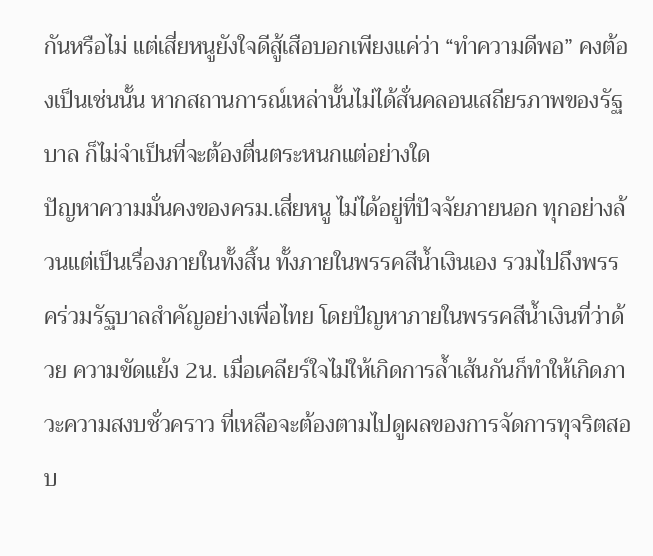กันหรือไม่ แต่เสี่ยหนูยังใจดีสู้เสือบอกเพียงแค่ว่า “ทำความดีพอ” คงต้องเป็นเช่นนั้น หากสถานการณ์เหล่านั้นไม่ได้สั่นคลอนเสถียรภาพของรัฐบาล ก็ไม่จำเป็นที่จะต้องตื่นตระหนกแต่อย่างใด
ปัญหาความมั่นคงของครม.เสี่ยหนู ไม่ได้อยู่ที่ปัจจัยภายนอก ทุกอย่างล้วนแต่เป็นเรื่องภายในทั้งสิ้น ทั้งภายในพรรคสีน้ำเงินเอง รวมไปถึงพรรคร่วมรัฐบาลสำคัญอย่างเพื่อไทย โดยปัญหาภายในพรรคสีน้ำเงินที่ว่าด้วย ความขัดแย้ง 2น. เมื่อเคลียร์ใจไม่ให้เกิดการล้ำเส้นกันก็ทำให้เกิดภาวะความสงบชั่วคราว ที่เหลือจะต้องตามไปดูผลของการจัดการทุจริตสอบ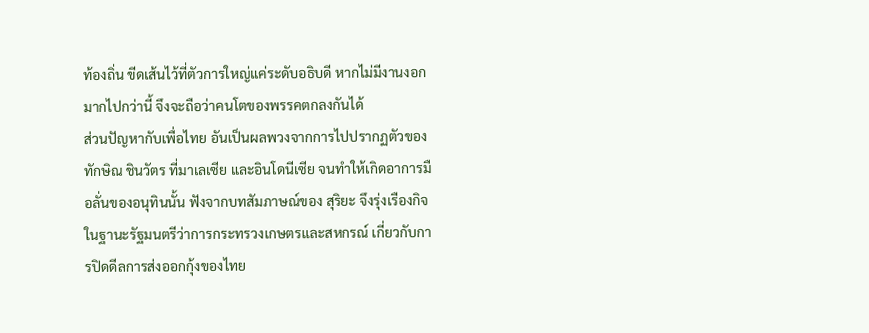ท้องถิ่น ขีดเส้นไว้ที่ตัวการใหญ่แค่ระดับอธิบดี หากไม่มีงานงอกมากไปกว่านี้ จึงจะถือว่าคนโตของพรรคตกลงกันได้
ส่วนปัญหากับเพื่อไทย อันเป็นผลพวงจากการไปปรากฏตัวของ ทักษิณ ชินวัตร ที่มาเลเซีย และอินโดนีเซีย จนทำให้เกิดอาการมือลั่นของอนุทินนั้น ฟังจากบทสัมภาษณ์ของ สุริยะ จึงรุ่งเรืองกิจ ในฐานะรัฐมนตรีว่าการกระทรวงเกษตรและสหกรณ์ เกี่ยวกับการปิดดีลการส่งออกกุ้งของไทย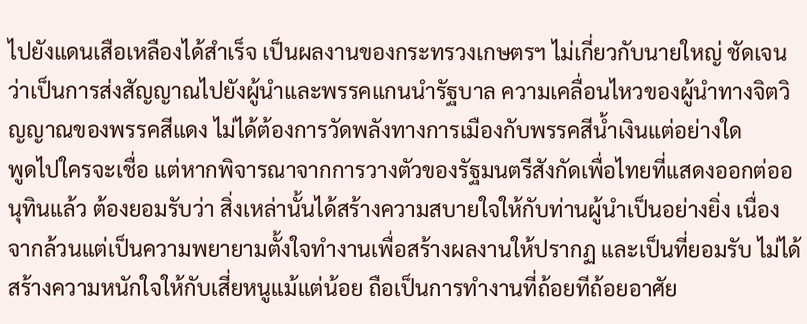ไปยังแดนเสือเหลืองได้สำเร็จ เป็นผลงานของกระทรวงเกษตรฯ ไม่เกี่ยวกับนายใหญ่ ชัดเจนว่าเป็นการส่งสัญญาณไปยังผู้นำและพรรคแกนนำรัฐบาล ความเคลื่อนไหวของผู้นำทางจิตวิญญาณของพรรคสีแดง ไม่ได้ต้องการวัดพลังทางการเมืองกับพรรคสีน้ำเงินแต่อย่างใด
พูดไปใครจะเชื่อ แต่หากพิจารณาจากการวางตัวของรัฐมนตรีสังกัดเพื่อไทยที่แสดงออกต่ออนุทินแล้ว ต้องยอมรับว่า สิ่งเหล่านั้นได้สร้างความสบายใจให้กับท่านผู้นำเป็นอย่างยิ่ง เนื่องจากล้วนแต่เป็นความพยายามตั้งใจทำงานเพื่อสร้างผลงานให้ปรากฏ และเป็นที่ยอมรับ ไม่ได้สร้างความหนักใจให้กับเสี่ยหนูแม้แต่น้อย ถือเป็นการทำงานที่ถ้อยทีถ้อยอาศัย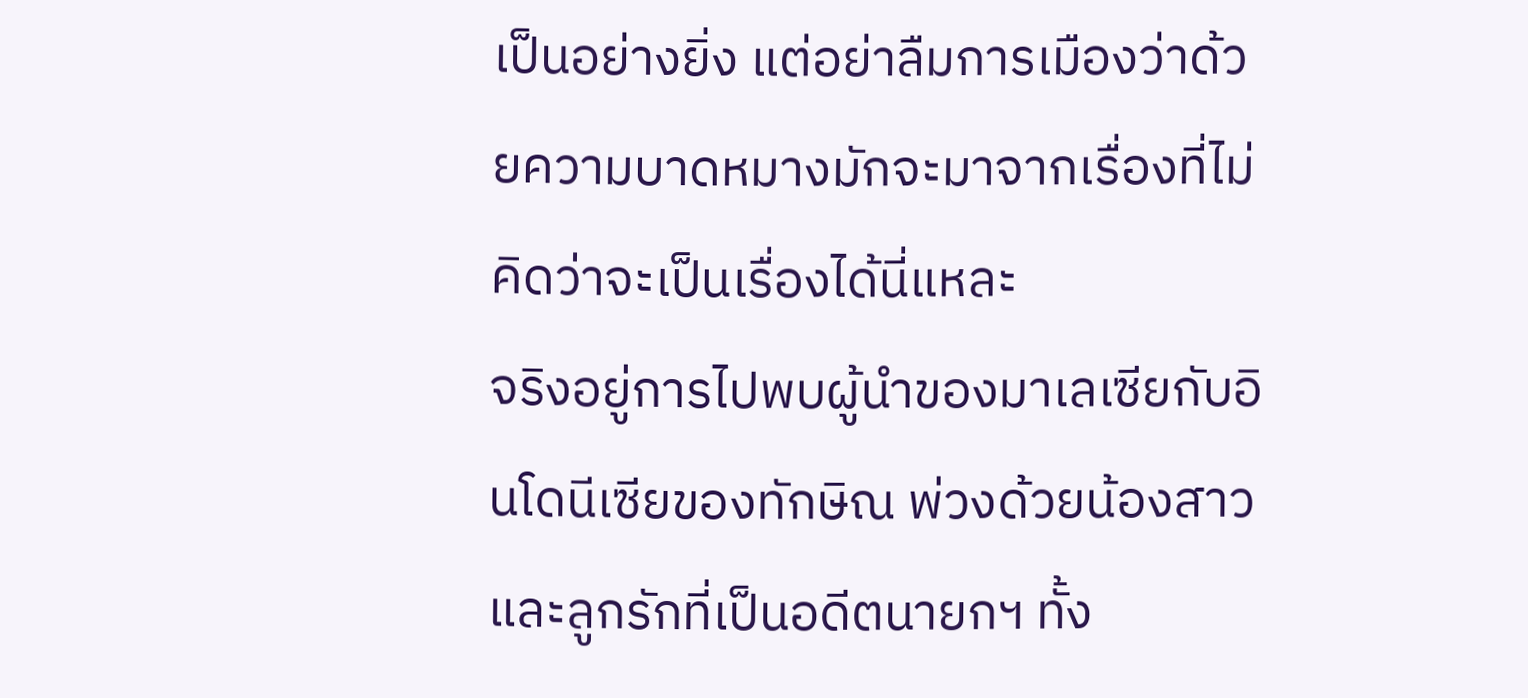เป็นอย่างยิ่ง แต่อย่าลืมการเมืองว่าด้วยความบาดหมางมักจะมาจากเรื่องที่ไม่คิดว่าจะเป็นเรื่องได้นี่แหละ
จริงอยู่การไปพบผู้นำของมาเลเซียกับอินโดนีเซียของทักษิณ พ่วงด้วยน้องสาวและลูกรักที่เป็นอดีตนายกฯ ทั้ง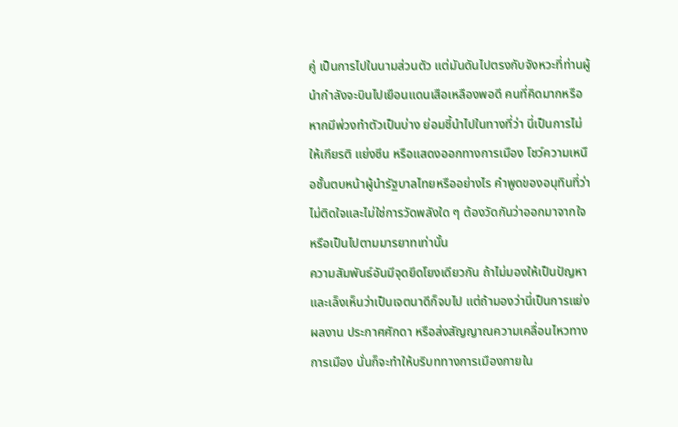คู่ เป็นการไปในนามส่วนตัว แต่มันดันไปตรงกับจังหวะที่ท่านผู้นำกำลังจะบินไปเยือนแดนเสือเหลืองพอดี คนที่คิดมากหรือหากมีพ่วงทำตัวเป็นบ่าง ย่อมชี้นำไปในทางที่ว่า นี่เป็นการไม่ให้เกียรติ แย่งซีน หรือแสดงออกทางการเมือง โชว์ความเหนือชั้นตบหน้าผู้นำรัฐบาลไทยหรืออย่างไร คำพูดของอนุทินที่ว่าไม่ติดใจและไม่ใช่การวัดพลังใด ๆ ต้องวัดกันว่าออกมาจากใจหรือเป็นไปตามมารยาทเท่านั้น
ความสัมพันธ์อันมีจุดยึดโยงเดียวกัน ถ้าไม่มองให้เป็นปัญหา และเล็งเห็นว่าเป็นเจตนาดีก็จบไป แต่ถ้ามองว่านี่เป็นการแย่งผลงาน ประกาศศักดา หรือส่งสัญญาณความเคลื่อนไหวทางการเมือง นั่นก็จะทำให้บริบททางการเมืองภายใน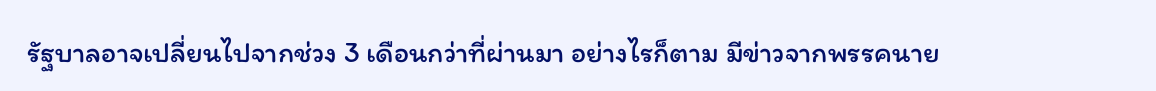รัฐบาลอาจเปลี่ยนไปจากช่วง 3 เดือนกว่าที่ผ่านมา อย่างไรก็ตาม มีข่าวจากพรรคนาย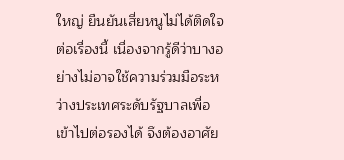ใหญ่ ยืนยันเสี่ยหนูไม่ได้ติดใจต่อเรื่องนี้ เนื่องจากรู้ดีว่าบางอย่างไม่อาจใช้ความร่วมมือระหว่างประเทศระดับรัฐบาลเพื่อเข้าไปต่อรองได้ จึงต้องอาศัย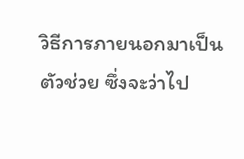วิธีการภายนอกมาเป็นตัวช่วย ซึ่งจะว่าไป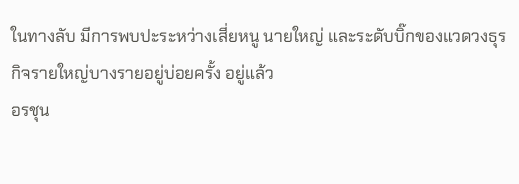ในทางลับ มีการพบปะระหว่างเสี่ยหนู นายใหญ่ และระดับบิ๊กของแวดวงธุรกิจรายใหญ่บางรายอยู่บ่อยครั้ง อยู่แล้ว
อรชุน